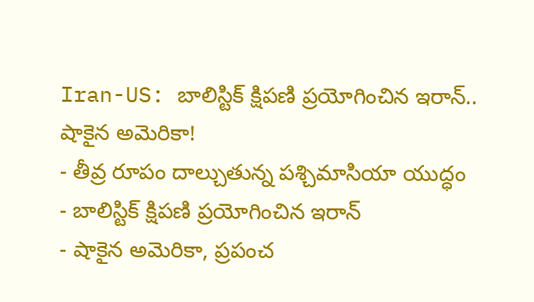Iran-US: బాలిస్టిక్ క్షిపణి ప్రయోగించిన ఇరాన్.. షాకైన అమెరికా!
- తీవ్ర రూపం దాల్చుతున్న పశ్చిమాసియా యుద్ధం
- బాలిస్టిక్ క్షిపణి ప్రయోగించిన ఇరాన్
- షాకైన అమెరికా, ప్రపంచ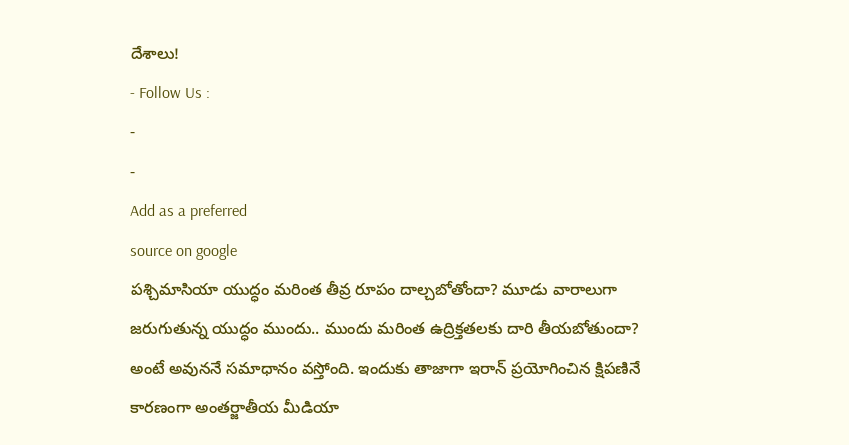దేశాలు!
- Follow Us :
-
-
Add as a preferred
source on google
పశ్చిమాసియా యుద్ధం మరింత తీవ్ర రూపం దాల్చబోతోందా? మూడు వారాలుగా జరుగుతున్న యుద్ధం ముందు.. ముందు మరింత ఉద్రిక్తతలకు దారి తీయబోతుందా? అంటే అవుననే సమాధానం వస్తోంది. ఇందుకు తాజాగా ఇరాన్ ప్రయోగించిన క్షిపణినే కారణంగా అంతర్జాతీయ మీడియా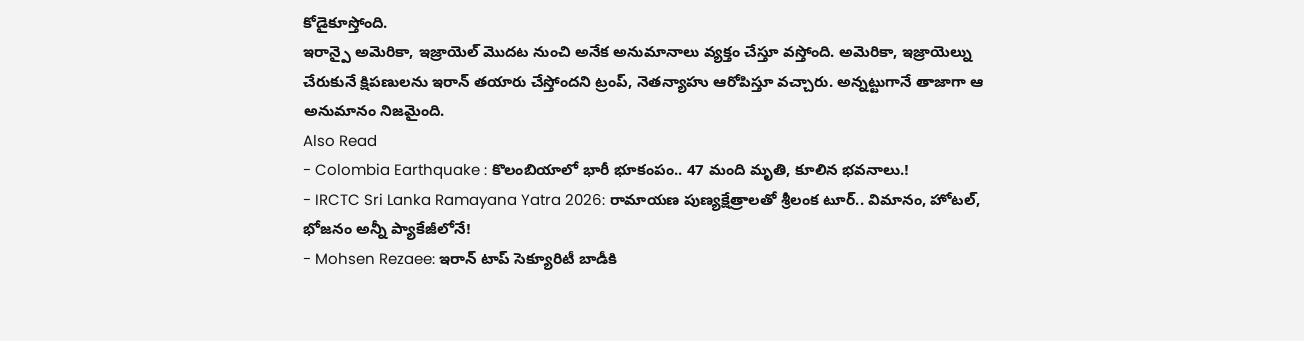కోడైకూస్తోంది.
ఇరాన్పై అమెరికా, ఇజ్రాయెల్ మొదట నుంచి అనేక అనుమానాలు వ్యక్తం చేస్తూ వస్తోంది. అమెరికా, ఇజ్రాయెల్ను చేరుకునే క్షిపణులను ఇరాన్ తయారు చేస్తోందని ట్రంప్, నెతన్యాహు ఆరోపిస్తూ వచ్చారు. అన్నట్టుగానే తాజాగా ఆ అనుమానం నిజమైంది.
Also Read
- Colombia Earthquake : కొలంబియాలో భారీ భూకంపం.. 47 మంది మృతి, కూలిన భవనాలు.!
- IRCTC Sri Lanka Ramayana Yatra 2026: రామాయణ పుణ్యక్షేత్రాలతో శ్రీలంక టూర్.. విమానం, హోటల్, భోజనం అన్నీ ప్యాకేజీలోనే!
- Mohsen Rezaee: ఇరాన్ టాప్ సెక్యూరిటీ బాడీకి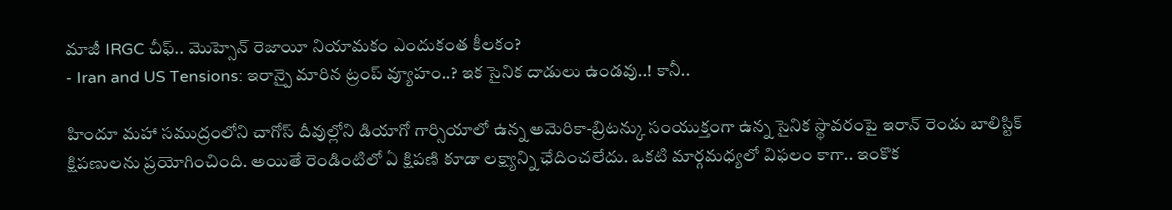మాజీ IRGC చీఫ్.. మొహ్సెన్ రెజాయీ నియామకం ఎందుకంత కీలకం?
- Iran and US Tensions: ఇరాన్పై మారిన ట్రంప్ వ్యూహం..? ఇక సైనిక దాడులు ఉండవు..! కానీ..

హిందూ మహా సముద్రంలోని చాగోస్ దీవుల్లోని డియాగో గార్సియాలో ఉన్న అమెరికా-బ్రిటన్కు సంయుక్తంగా ఉన్న సైనిక స్థావరంపై ఇరాన్ రెండు బాలిస్టిక్ క్షిపణులను ప్రయోగించింది. అయితే రెండింటిలో ఏ క్షిపణి కూడా లక్ష్యాన్ని ఛేదించలేదు. ఒకటి మార్గమధ్యలో విఫలం కాగా.. ఇంకొక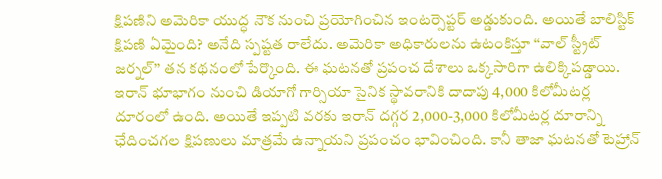క్షిపణిని అమెరికా యుద్ధ నౌక నుంచి ప్రయోగించిన ఇంటర్సెప్టర్ అడ్డుకుంది. అయితే బాలిస్టిక్ క్షిపణి ఏమైంది? అనేది స్పష్టత రాలేదు. అమెరికా అధికారులను ఉటంకిస్తూ ‘‘వాల్ స్ట్రీట్ జర్నల్’’ తన కథనంలో పేర్కొంది. ఈ ఘటనతో ప్రపంచ దేశాలు ఒక్కసారిగా ఉలిక్కిపడ్డాయి.
ఇరాన్ భూభాగం నుంచి డియాగో గార్సియా సైనిక స్థావరానికి దాదాపు 4,000 కిలోమీటర్ల దూరంలో ఉంది. అయితే ఇప్పటి వరకు ఇరాన్ దగ్గర 2,000-3,000 కిలోమీటర్ల దూరాన్ని ఛేదించగల క్షిపణులు మాత్రమే ఉన్నాయని ప్రపంచం భావించింది. కానీ తాజా ఘటనతో టెహ్రాన్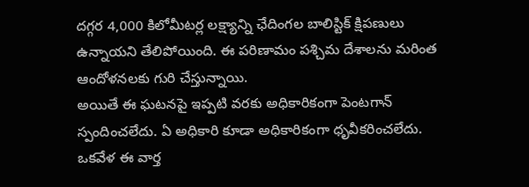దగ్గర 4,000 కిలోమీటర్ల లక్ష్యాన్ని ఛేదింగల బాలిస్టిక్ క్షిపణులు ఉన్నాయని తేలిపోయింది. ఈ పరిణామం పశ్చిమ దేశాలను మరింత ఆందోళనలకు గురి చేస్తున్నాయి.
అయితే ఈ ఘటనపై ఇప్పటి వరకు అధికారికంగా పెంటగాన్ స్పందించలేదు. ఏ అధికారి కూడా అధికారికంగా ధృవీకరించలేదు. ఒకవేళ ఈ వార్త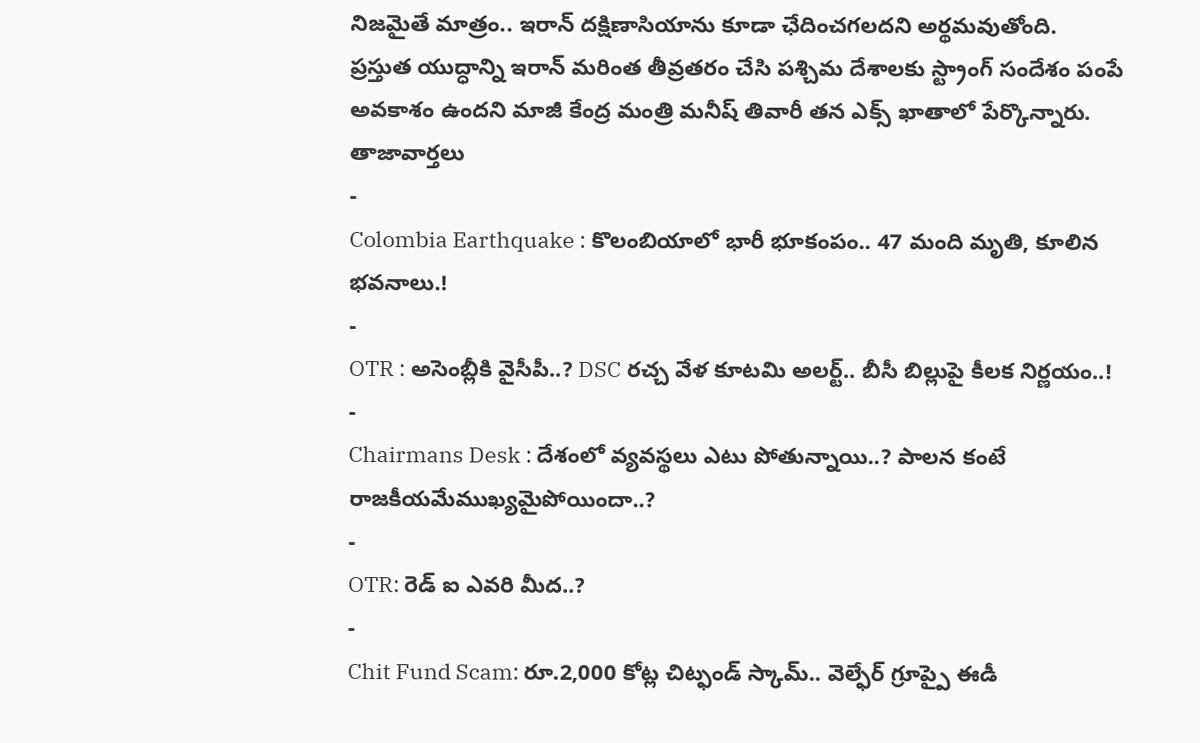నిజమైతే మాత్రం.. ఇరాన్ దక్షిణాసియాను కూడా ఛేదించగలదని అర్థమవుతోంది.
ప్రస్తుత యుద్ధాన్ని ఇరాన్ మరింత తీవ్రతరం చేసి పశ్చిమ దేశాలకు స్ట్రాంగ్ సందేశం పంపే అవకాశం ఉందని మాజీ కేంద్ర మంత్రి మనీష్ తివారీ తన ఎక్స్ ఖాతాలో పేర్కొన్నారు.
తాజావార్తలు
-
Colombia Earthquake : కొలంబియాలో భారీ భూకంపం.. 47 మంది మృతి, కూలిన భవనాలు.!
-
OTR : అసెంబ్లీకి వైసీపీ..? DSC రచ్చ వేళ కూటమి అలర్ట్.. బీసీ బిల్లుపై కీలక నిర్ణయం..!
-
Chairmans Desk : దేశంలో వ్యవస్థలు ఎటు పోతున్నాయి..? పాలన కంటే రాజకీయమేముఖ్యమైపోయిందా..?
-
OTR: రెడ్ ఐ ఎవరి మీద..?
-
Chit Fund Scam: రూ.2,000 కోట్ల చిట్ఫండ్ స్కామ్.. వెల్ఫేర్ గ్రూప్పై ఈడీ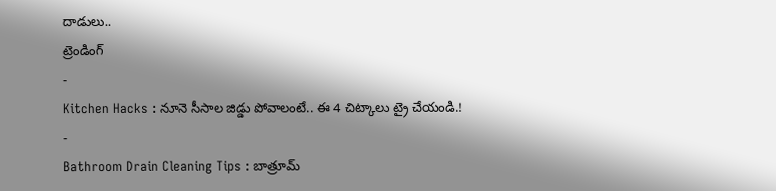దాడులు..
ట్రెండింగ్
-
Kitchen Hacks : నూనె సీసాల జిడ్డు పోవాలంటే.. ఈ 4 చిట్కాలు ట్రై చేయండి.!
-
Bathroom Drain Cleaning Tips : బాత్రూమ్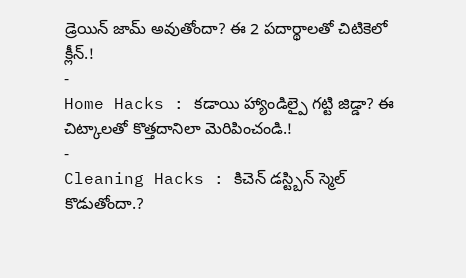డ్రెయిన్ జామ్ అవుతోందా? ఈ 2 పదార్థాలతో చిటికెలో క్లీన్.!
-
Home Hacks : కడాయి హ్యాండిల్పై గట్టి జిడ్డా? ఈ చిట్కాలతో కొత్తదానిలా మెరిపించండి.!
-
Cleaning Hacks : కిచెన్ డస్ట్బిన్ స్మెల్ కొడుతోందా.?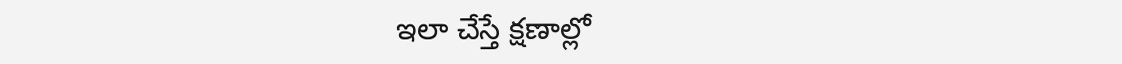ఇలా చేస్తే క్షణాల్లో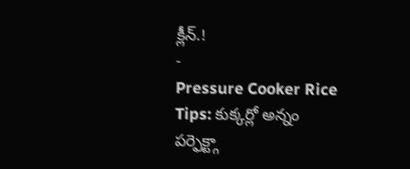క్లీన్.!
-
Pressure Cooker Rice Tips: కుక్కర్లో అన్నం పర్ఫెక్ట్గా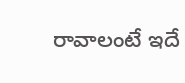రావాలంటే ఇదే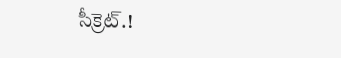సీక్రెట్.!